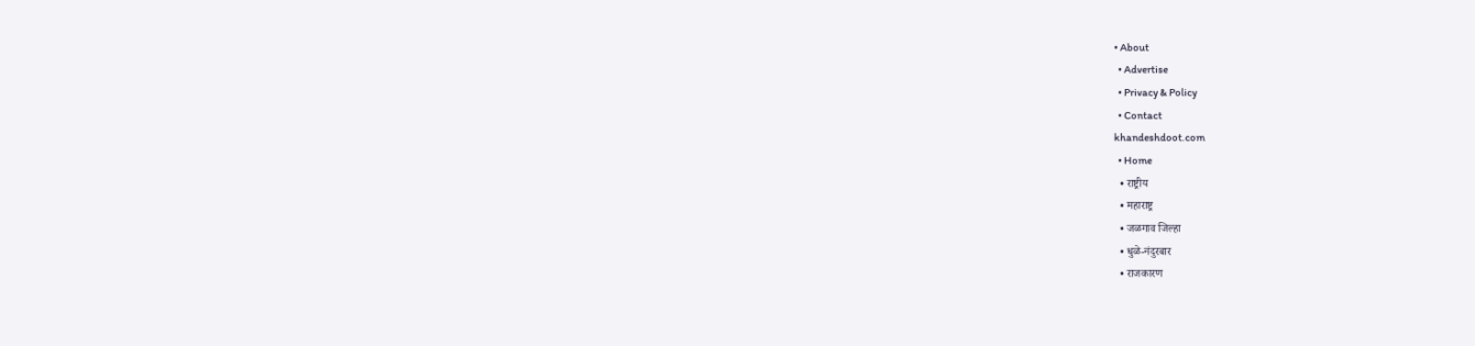• About
  • Advertise
  • Privacy & Policy
  • Contact
khandeshdoot.com
  • Home
  • राष्ट्रीय
  • महाराष्ट्र
  • जळगाव जिल्हा
  • धुळे-नंदुरबार
  • राजकारण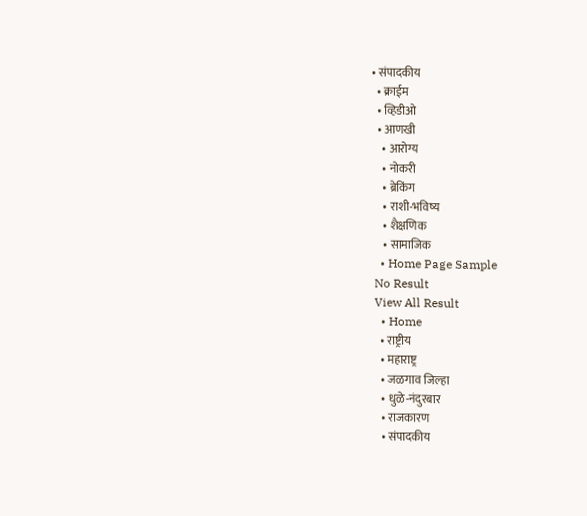• संपादकीय
  • क्राईम
  • व्हिडीओ
  • आणखी
    • आरोग्य
    • नोकरी
    • ब्रेकिंग
    • राशी-भविष्य
    • शैक्षणिक
    • सामाजिक
  • Home Page Sample
No Result
View All Result
  • Home
  • राष्ट्रीय
  • महाराष्ट्र
  • जळगाव जिल्हा
  • धुळे-नंदुरबार
  • राजकारण
  • संपादकीय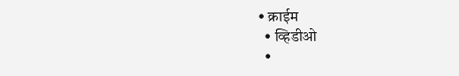• क्राईम
  • व्हिडीओ
  •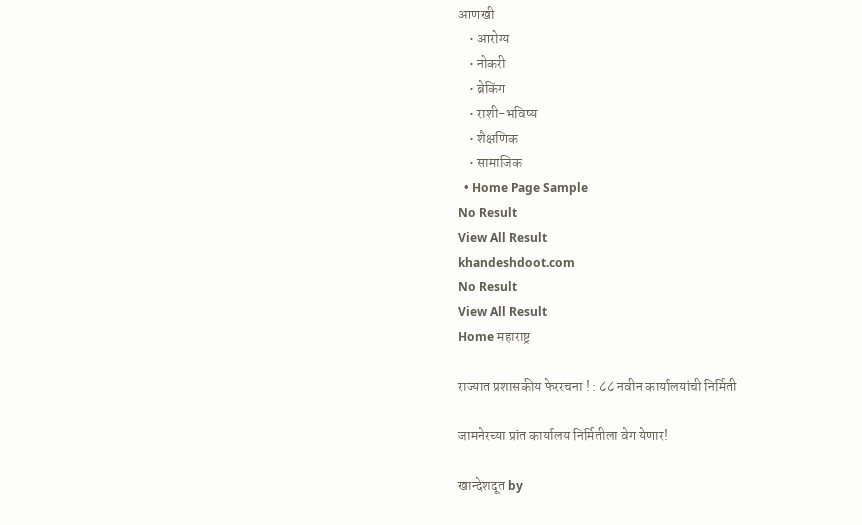आणखी
    • आरोग्य
    • नोकरी
    • ब्रेकिंग
    • राशी-भविष्य
    • शैक्षणिक
    • सामाजिक
  • Home Page Sample
No Result
View All Result
khandeshdoot.com
No Result
View All Result
Home महाराष्ट्र

राज्यात प्रशासकीय फेररचना ! : ८८ नवीन कार्यालयांची निर्मिती

जामनेरच्या प्रांत कार्यालय निर्मितीला वेग येणार!

खान्देशदूत by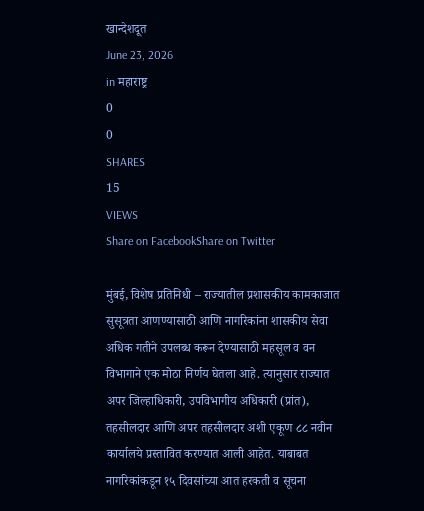खान्देशदूत
June 23, 2026
in महाराष्ट्र
0
0
SHARES
15
VIEWS
Share on FacebookShare on Twitter

मुंबई, विशेष प्रतिनिधी – राज्यातील प्रशासकीय कामकाजात सुसूत्रता आणण्यासाठी आणि नागरिकांना शासकीय सेवा अधिक गतीने उपलब्ध करून देण्यासाठी महसूल व वन विभागाने एक मोठा निर्णय घेतला आहे. त्यानुसार राज्यात अपर जिल्हाधिकारी, उपविभागीय अधिकारी (प्रांत), तहसीलदार आणि अपर तहसीलदार अशी एकूण ८८ नवीन कार्यालये प्रस्तावित करण्यात आली आहेत. याबाबत नागरिकांकडून १५ दिवसांच्या आत हरकती व सूचना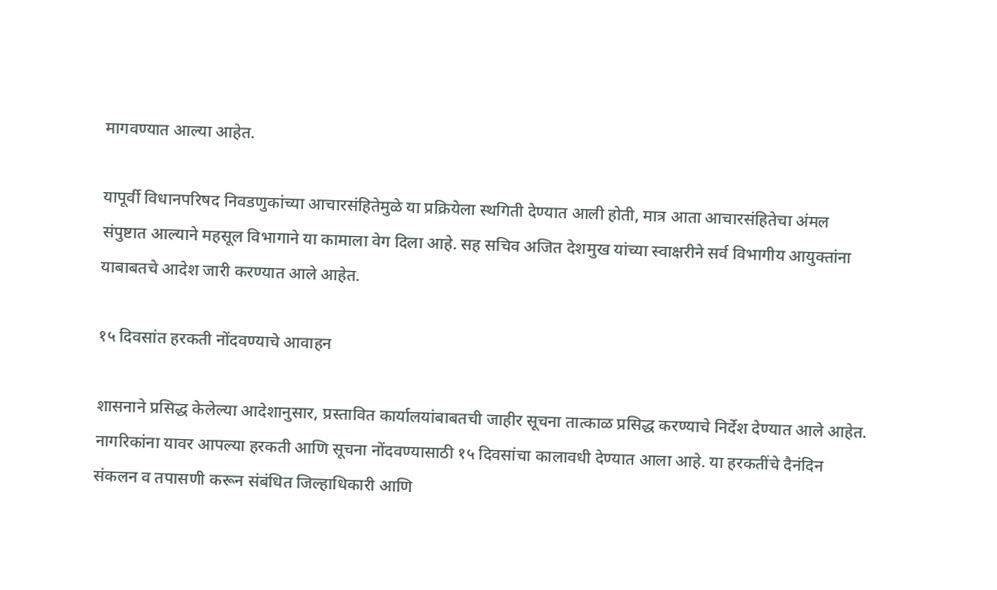मागवण्यात आल्या आहेत.

यापूर्वी विधानपरिषद निवडणुकांच्या आचारसंहितेमुळे या प्रक्रियेला स्थगिती देण्यात आली होती, मात्र आता आचारसंहितेचा अंमल संपुष्टात आल्याने महसूल विभागाने या कामाला वेग दिला आहे. सह सचिव अजित देशमुख यांच्या स्वाक्षरीने सर्व विभागीय आयुक्तांना याबाबतचे आदेश जारी करण्यात आले आहेत.

१५ दिवसांत हरकती नोंदवण्याचे आवाहन

शासनाने प्रसिद्ध केलेल्या आदेशानुसार, प्रस्तावित कार्यालयांबाबतची जाहीर सूचना तात्काळ प्रसिद्ध करण्याचे निर्देश देण्यात आले आहेत. नागरिकांना यावर आपल्या हरकती आणि सूचना नोंदवण्यासाठी १५ दिवसांचा कालावधी देण्यात आला आहे. या हरकतींचे दैनंदिन संकलन व तपासणी करून संबंधित जिल्हाधिकारी आणि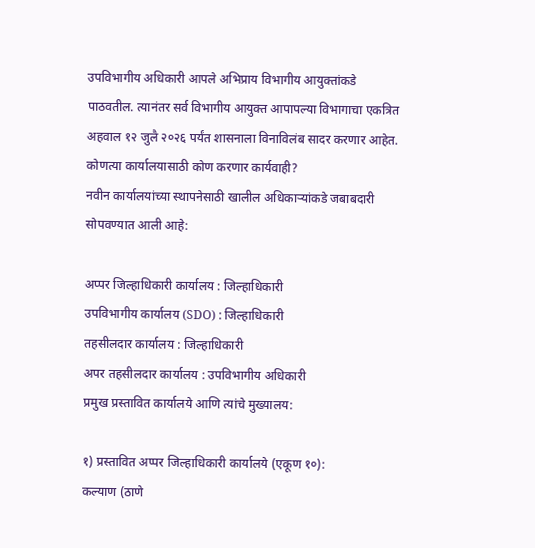उपविभागीय अधिकारी आपले अभिप्राय विभागीय आयुक्तांकडे पाठवतील. त्यानंतर सर्व विभागीय आयुक्त आपापल्या विभागाचा एकत्रित अहवाल १२ जुलै २०२६ पर्यंत शासनाला विनाविलंब सादर करणार आहेत.
कोणत्या कार्यालयासाठी कोण करणार कार्यवाही?
नवीन कार्यालयांच्या स्थापनेसाठी खालील अधिकाऱ्यांकडे जबाबदारी सोपवण्यात आली आहे:

अप्पर जिल्हाधिकारी कार्यालय : जिल्हाधिकारी
उपविभागीय कार्यालय (SDO) : जिल्हाधिकारी
तहसीलदार कार्यालय : जिल्हाधिकारी
अपर तहसीलदार कार्यालय : उपविभागीय अधिकारी
प्रमुख प्रस्तावित कार्यालये आणि त्यांचे मुख्यालय:

१) प्रस्तावित अप्पर जिल्हाधिकारी कार्यालये (एकूण १०):
कल्याण (ठाणे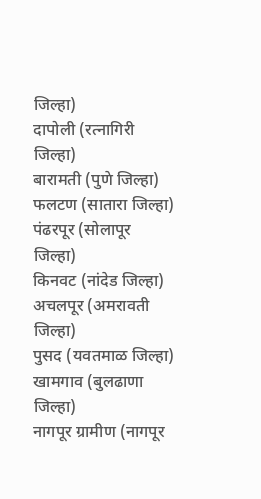जिल्हा)
दापोली (रत्नागिरी जिल्हा)
बारामती (पुणे जिल्हा)
फलटण (सातारा जिल्हा)
पंढरपूर (सोलापूर जिल्हा)
किनवट (नांदेड जिल्हा)
अचलपूर (अमरावती जिल्हा)
पुसद (यवतमाळ जिल्हा)
खामगाव (बुलढाणा जिल्हा)
नागपूर ग्रामीण (नागपूर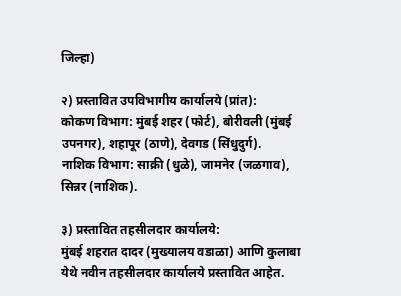जिल्हा)

२) प्रस्तावित उपविभागीय कार्यालये (प्रांत):
कोकण विभाग: मुंबई शहर (फोर्ट), बोरीवली (मुंबई उपनगर), शहापूर (ठाणे), देवगड (सिंधुदुर्ग).
नाशिक विभाग: साक्री (धुळे), जामनेर (जळगाव), सिन्नर (नाशिक).

३) प्रस्तावित तहसीलदार कार्यालये:
मुंबई शहरात दादर (मुख्यालय वडाळा) आणि कुलाबा येथे नवीन तहसीलदार कार्यालये प्रस्तावित आहेत.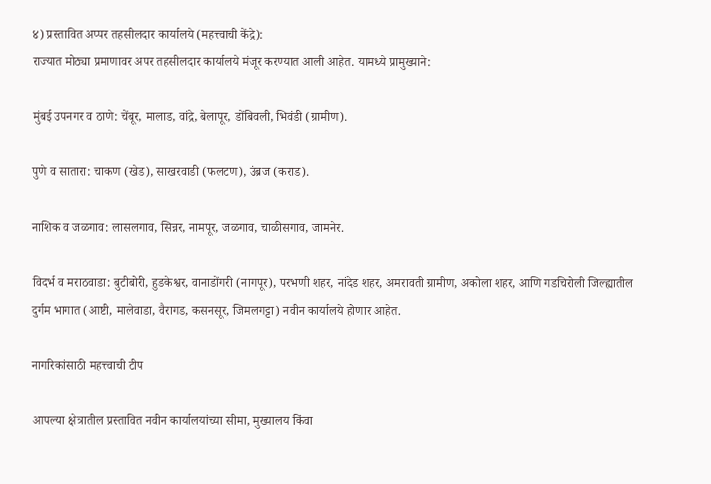४) प्रस्तावित अप्पर तहसीलदार कार्यालये (महत्त्वाची केंद्रे):
राज्यात मोठ्या प्रमाणावर अपर तहसीलदार कार्यालये मंजूर करण्यात आली आहेत. यामध्ये प्रामुख्याने:

मुंबई उपनगर व ठाणे: चेंबूर, मालाड, वांद्रे, बेलापूर, डोंबिवली, भिवंडी (ग्रामीण).

पुणे व सातारा: चाकण (खेड), साखरवाडी (फलटण), उंब्रज (कराड).

नाशिक व जळगाव: लासलगाव, सिन्नर, नामपूर, जळगाव, चाळीसगाव, जामनेर.

विदर्भ व मराठवाडा: बुटीबोरी, हुडकेश्वर, वानाडोंगरी (नागपूर), परभणी शहर, नांदेड शहर, अमरावती ग्रामीण, अकोला शहर, आणि गडचिरोली जिल्ह्यातील दुर्गम भागात (आष्टी, मालेवाडा, वैरागड, कसनसूर, जिमलगट्टा) नवीन कार्यालये होणार आहेत.

नागरिकांसाठी महत्त्वाची टीप

आपल्या क्षेत्रातील प्रस्तावित नवीन कार्यालयांच्या सीमा, मुख्यालय किंवा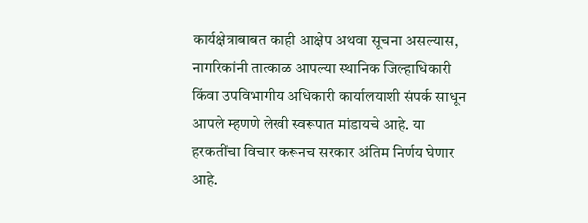कार्यक्षेत्राबाबत काही आक्षेप अथवा सूचना असल्यास, नागरिकांनी तात्काळ आपल्या स्थानिक जिल्हाधिकारी किंवा उपविभागीय अधिकारी कार्यालयाशी संपर्क साधून आपले म्हणणे लेखी स्वरूपात मांडायचे आहे. या हरकतींचा विचार करूनच सरकार अंतिम निर्णय घेणार आहे.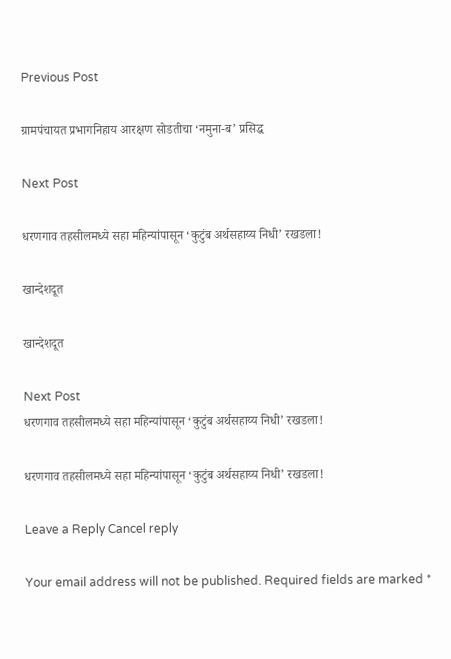Previous Post

ग्रामपंचायत प्रभागनिहाय आरक्षण सोडतीचा ‘नमुना-ब’ प्रसिद्ध

Next Post

धरणगाव तहसीलमध्ये सहा महिन्यांपासून ‘कुटुंब अर्थसहाय्य निधी’ रखडला!

खान्देशदूत

खान्देशदूत

Next Post
धरणगाव तहसीलमध्ये सहा महिन्यांपासून ‘कुटुंब अर्थसहाय्य निधी’ रखडला!

धरणगाव तहसीलमध्ये सहा महिन्यांपासून ‘कुटुंब अर्थसहाय्य निधी’ रखडला!

Leave a Reply Cancel reply

Your email address will not be published. Required fields are marked *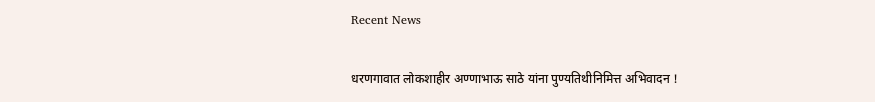Recent News

धरणगावात लोकशाहीर अण्णाभाऊ साठे यांना पुण्यतिथीनिमित्त अभिवादन !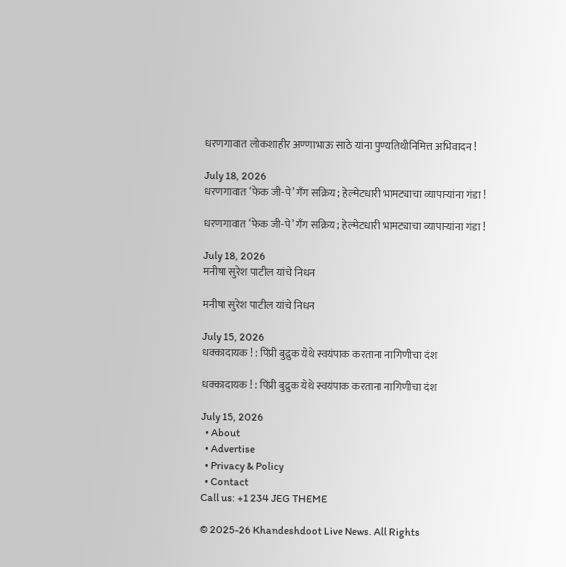धरणगावात लोकशाहीर अण्णाभाऊ साठे यांना पुण्यतिथीनिमित्त अभिवादन !

July 18, 2026
धरणगावात ‘फेक जी-पे’ गँग सक्रिय; हेल्मेटधारी भामट्याचा व्यापाऱ्यांना गंडा !

धरणगावात ‘फेक जी-पे’ गँग सक्रिय; हेल्मेटधारी भामट्याचा व्यापाऱ्यांना गंडा !

July 18, 2026
मनीषा सुरेश पाटील यांचे निधन

मनीषा सुरेश पाटील यांचे निधन

July 15, 2026
धक्कादायक ! : पिंप्री बुद्रुक येथे स्वयंपाक करताना नागिणीचा दंश

धक्कादायक ! : पिंप्री बुद्रुक येथे स्वयंपाक करताना नागिणीचा दंश

July 15, 2026
  • About
  • Advertise
  • Privacy & Policy
  • Contact
Call us: +1 234 JEG THEME

© 2025-26 Khandeshdoot Live News. All Rights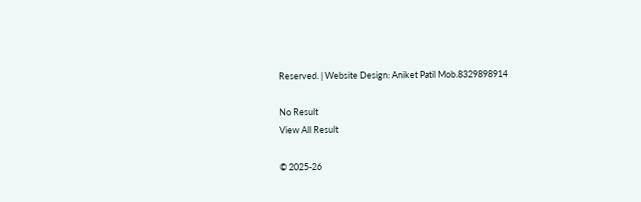Reserved. | Website Design: Aniket Patil Mob.8329898914

No Result
View All Result

© 2025-26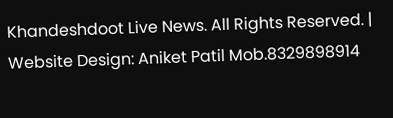Khandeshdoot Live News. All Rights Reserved. | Website Design: Aniket Patil Mob.8329898914